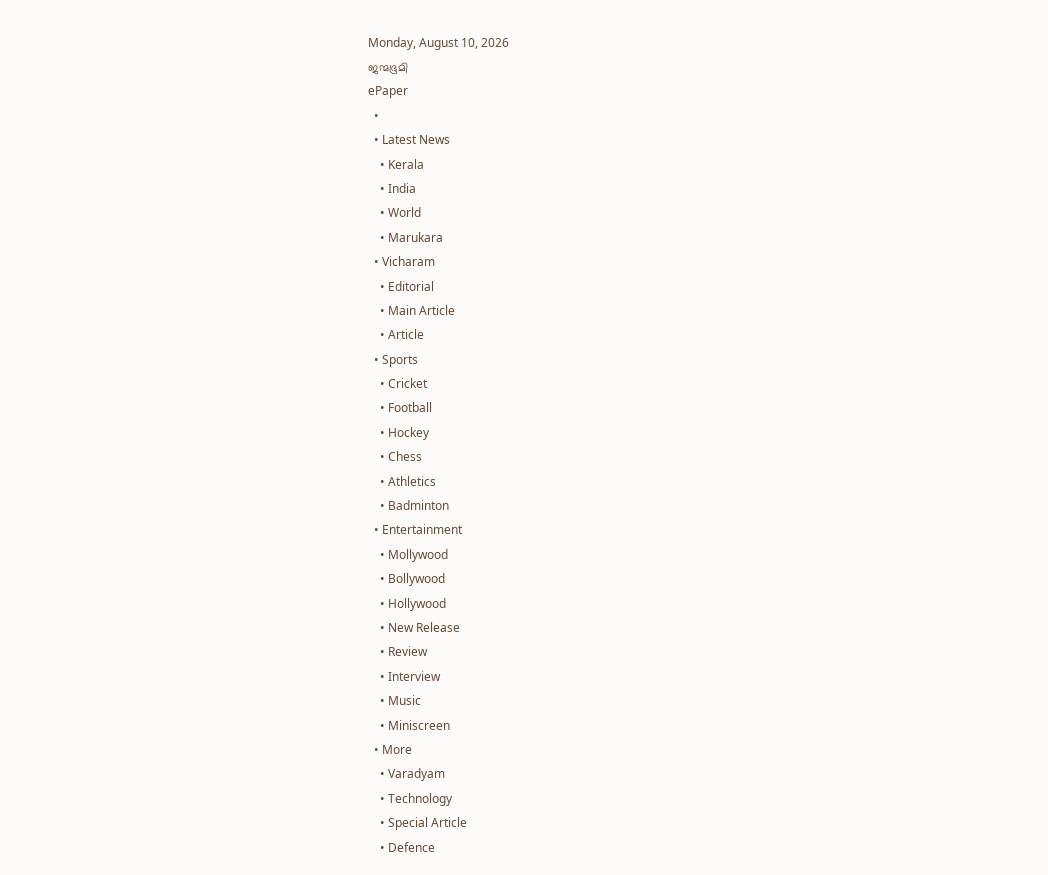Monday, August 10, 2026
ജന്മഭൂമി
ePaper
  •
  • Latest News
    • Kerala
    • India
    • World
    • Marukara
  • Vicharam
    • Editorial
    • Main Article
    • Article
  • Sports
    • Cricket
    • Football
    • Hockey
    • Chess
    • Athletics
    • Badminton
  • Entertainment
    • Mollywood
    • Bollywood
    • Hollywood
    • New Release
    • Review
    • Interview
    • Music
    • Miniscreen
  • More
    • Varadyam
    • Technology
    • Special Article
    • Defence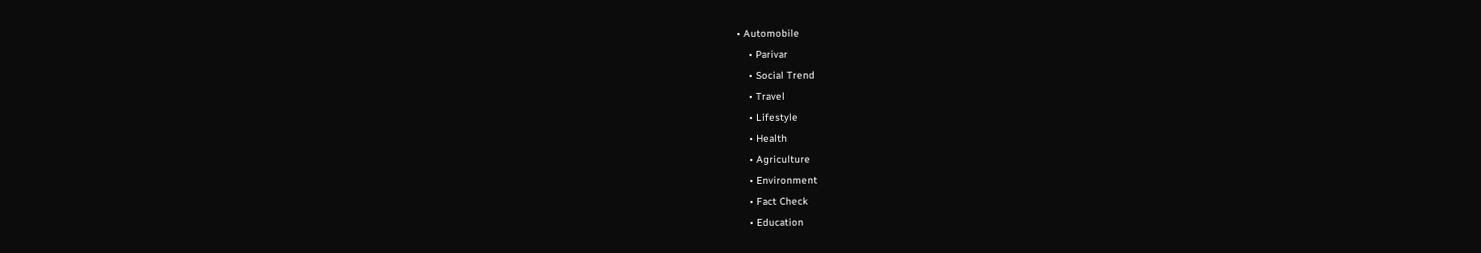• Automobile
    • Parivar
    • Social Trend
    • Travel
    • Lifestyle
    • Health
    • Agriculture
    • Environment
    • Fact Check
    • Education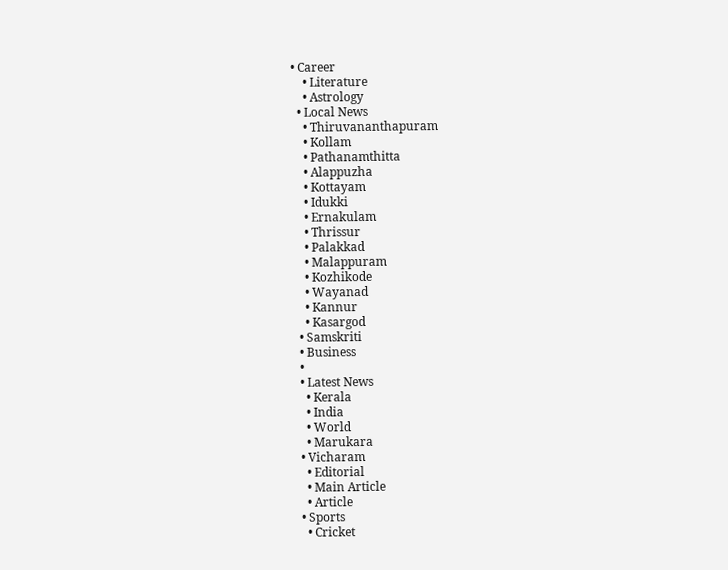• Career
    • Literature
    • Astrology
  • Local News
    • Thiruvananthapuram
    • Kollam
    • Pathanamthitta
    • Alappuzha
    • Kottayam
    • Idukki
    • Ernakulam
    • Thrissur
    • Palakkad
    • Malappuram
    • Kozhikode
    • Wayanad
    • Kannur
    • Kasargod
  • Samskriti
  • Business
  •
  • Latest News
    • Kerala
    • India
    • World
    • Marukara
  • Vicharam
    • Editorial
    • Main Article
    • Article
  • Sports
    • Cricket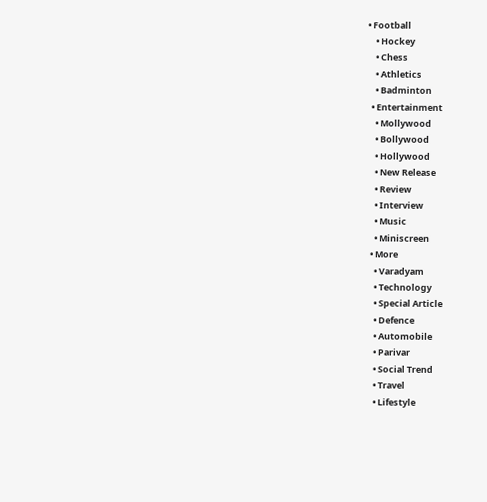• Football
    • Hockey
    • Chess
    • Athletics
    • Badminton
  • Entertainment
    • Mollywood
    • Bollywood
    • Hollywood
    • New Release
    • Review
    • Interview
    • Music
    • Miniscreen
  • More
    • Varadyam
    • Technology
    • Special Article
    • Defence
    • Automobile
    • Parivar
    • Social Trend
    • Travel
    • Lifestyle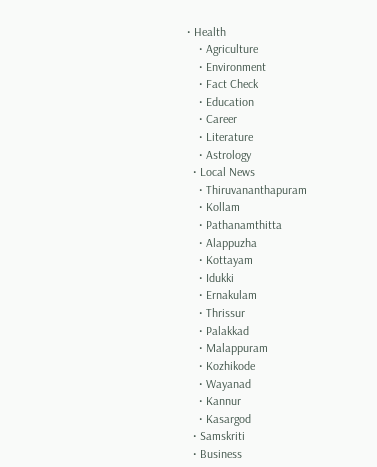• Health
    • Agriculture
    • Environment
    • Fact Check
    • Education
    • Career
    • Literature
    • Astrology
  • Local News
    • Thiruvananthapuram
    • Kollam
    • Pathanamthitta
    • Alappuzha
    • Kottayam
    • Idukki
    • Ernakulam
    • Thrissur
    • Palakkad
    • Malappuram
    • Kozhikode
    • Wayanad
    • Kannur
    • Kasargod
  • Samskriti
  • Business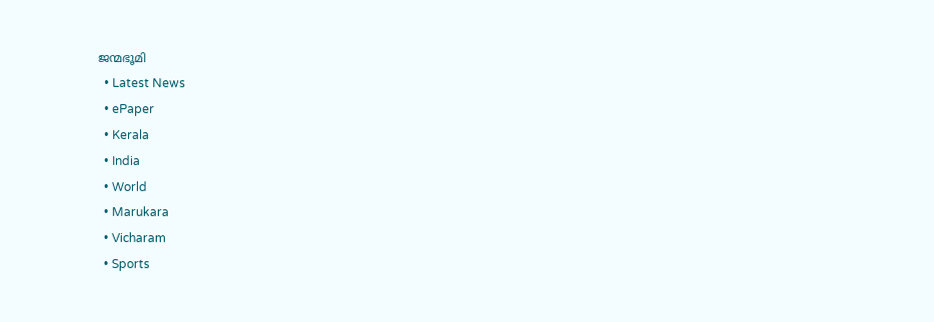ജന്മഭൂമി
  • Latest News
  • ePaper
  • Kerala
  • India
  • World
  • Marukara
  • Vicharam
  • Sports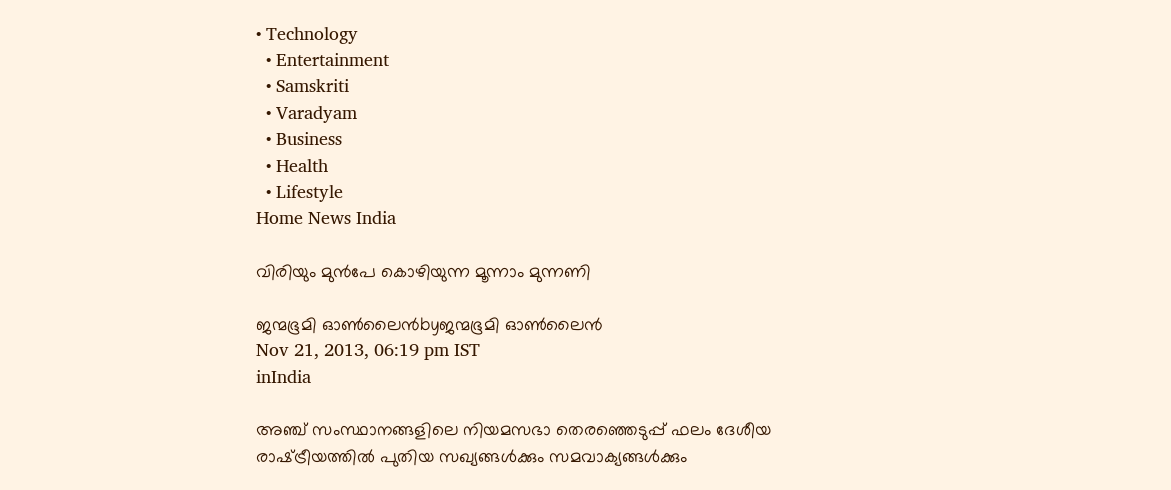• Technology
  • Entertainment
  • Samskriti
  • Varadyam
  • Business
  • Health
  • Lifestyle
Home News India

വിരിയും മുന്‍പേ കൊഴിയുന്ന മൂന്നാം മുന്നണി

ജന്മഭൂമി ഓണ്‍ലൈന്‍byജന്മഭൂമി ഓണ്‍ലൈന്‍
Nov 21, 2013, 06:19 pm IST
inIndia

അഞ്ച്‌ സംസ്ഥാനങ്ങളിലെ നിയമസഭാ തെരഞ്ഞെടുപ്പ്‌ ഫലം ദേശീയ രാഷ്‌ട്രീയത്തില്‍ പുതിയ സഖ്യങ്ങള്‍ക്കും സമവാക്യങ്ങള്‍ക്കും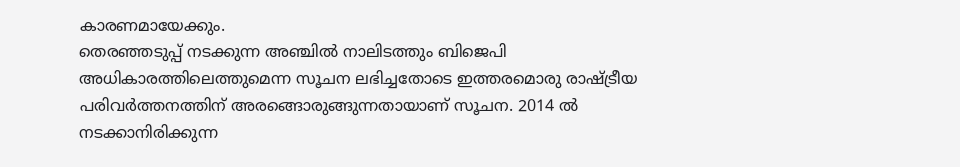കാരണമായേക്കും.
തെരഞ്ഞടുപ്പ്‌ നടക്കുന്ന അഞ്ചില്‍ നാലിടത്തും ബിജെപി അധികാരത്തിലെത്തുമെന്ന സൂചന ലഭിച്ചതോടെ ഇത്തരമൊരു രാഷ്‌ട്രീയ പരിവര്‍ത്തനത്തിന്‌ അരങ്ങൊരുങ്ങുന്നതായാണ്‌ സൂചന. 2014 ല്‍ നടക്കാനിരിക്കുന്ന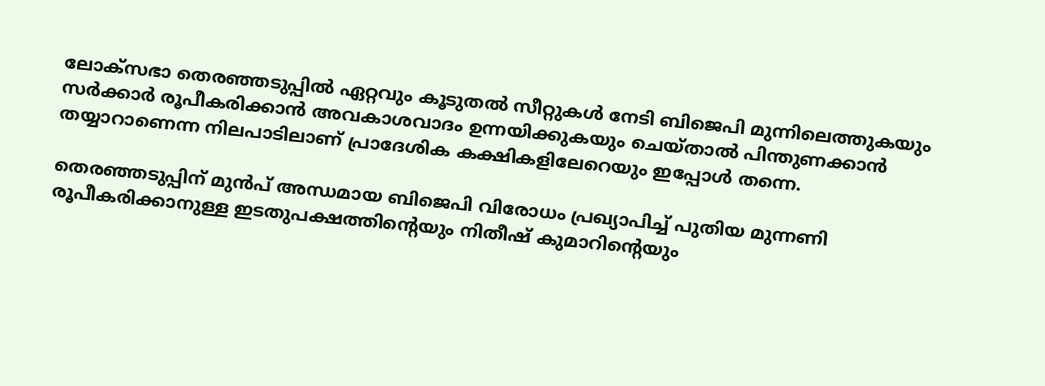ലോക്സഭാ തെരഞ്ഞടുപ്പില്‍ ഏറ്റവും കൂടുതല്‍ സീറ്റുകള്‍ നേടി ബിജെപി മുന്നിലെത്തുകയും സര്‍ക്കാര്‍ രൂപീകരിക്കാന്‍ അവകാശവാദം ഉന്നയിക്കുകയും ചെയ്താല്‍ പിന്തുണക്കാന്‍ തയ്യാറാണെന്ന നിലപാടിലാണ്‌ പ്രാദേശിക കക്ഷികളിലേറെയും ഇപ്പോള്‍ തന്നെ.

തെരഞ്ഞടുപ്പിന്‌ മുന്‍പ്‌ അന്ധമായ ബിജെപി വിരോധം പ്രഖ്യാപിച്ച്‌ പുതിയ മുന്നണി രൂപീകരിക്കാനുള്ള ഇടതുപക്ഷത്തിന്റെയും നിതീഷ്‌ കുമാറിന്റെയും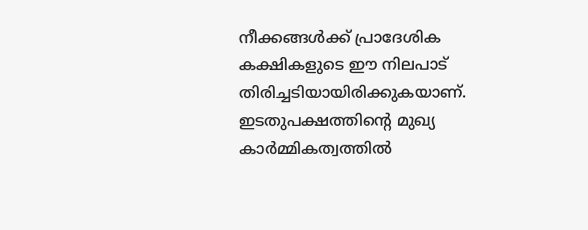നീക്കങ്ങള്‍ക്ക്‌ പ്രാദേശിക കക്ഷികളുടെ ഈ നിലപാട്‌ തിരിച്ചടിയായിരിക്കുകയാണ്‌. ഇടതുപക്ഷത്തിന്റെ മുഖ്യ കാര്‍മ്മികത്വത്തില്‍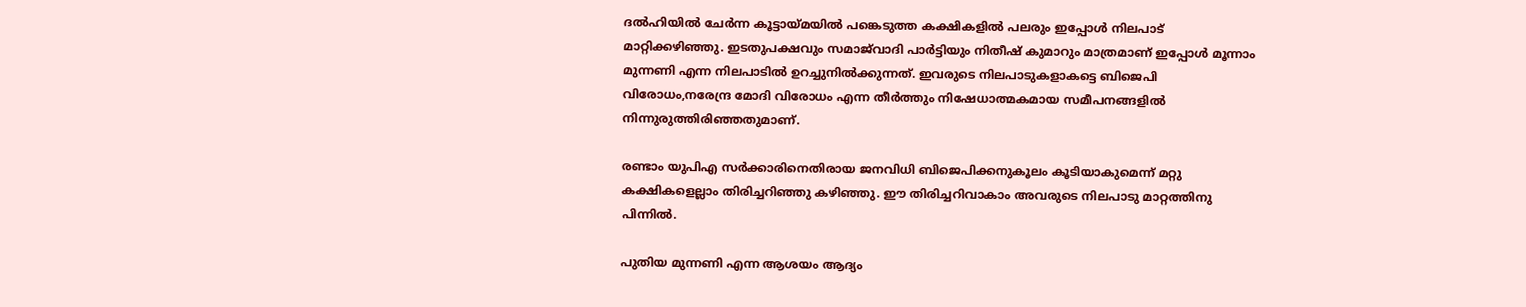ദല്‍ഹിയില്‍ ചേര്‍ന്ന കൂട്ടായ്‌മയില്‍ പങ്കെടുത്ത കക്ഷികളില്‍ പലരും ഇപ്പോള്‍ നിലപാട്‌ മാറ്റിക്കഴിഞ്ഞു. ഇടതുപക്ഷവും സമാജ്‌വാദി പാര്‍ട്ടിയും നിതീഷ്‌ കുമാറും മാത്രമാണ്‌ ഇപ്പോള്‍ മൂന്നാം മുന്നണി എന്ന നിലപാടില്‍ ഉറച്ചുനില്‍ക്കുന്നത്‌. ഇവരുടെ നിലപാടുകളാകട്ടെ ബിജെപി വിരോധം,നരേന്ദ്ര മോദി വിരോധം എന്ന തീര്‍ത്തും നിഷേധാത്മകമായ സമീപനങ്ങളില്‍ നിന്നുരുത്തിരിഞ്ഞതുമാണ്‌.

രണ്ടാം യുപിഎ സര്‍ക്കാരിനെതിരായ ജനവിധി ബിജെപിക്കനുകൂലം കൂടിയാകുമെന്ന്‌ മറ്റു കക്ഷികളെല്ലാം തിരിച്ചറിഞ്ഞു കഴിഞ്ഞു. ഈ തിരിച്ചറിവാകാം അവരുടെ നിലപാടു മാറ്റത്തിനു പിന്നില്‍.

പുതിയ മുന്നണി എന്ന ആശയം ആദ്യം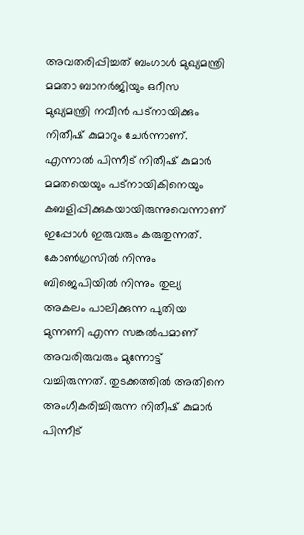അവതരിപ്പിച്ചത്‌ ബംഗാള്‍ മുഖ്യമന്ത്രി മമതാ ബാനര്‍ജിയും ഒറീസ മുഖ്യമന്ത്രി നവീന്‍ പട്നായിക്കും നിതീഷ്‌ കുമാറും ചേര്‍ന്നാണ്‌. എന്നാല്‍ പിന്നീട്‌ നിതീഷ്‌ കുമാര്‍ മമതയെയും പട്നായികിനെയും കബളിപ്പിക്കുകയായിരുന്നുവെന്നാണ്‌ ഇപ്പോള്‍ ഇരുവരും കരുതുന്നത്‌. കോണ്‍ഗ്രസില്‍ നിന്നും ബിജെപിയില്‍ നിന്നും തുല്യ അകലം പാലിക്കുന്ന പുതിയ മുന്നണി എന്ന സങ്കല്‍പമാണ്‌ അവരിരുവരും മുന്നോട്ട്‌ വച്ചിരുന്നത്‌. തുടക്കത്തില്‍ അതിനെ അംഗീകരിച്ചിരുന്ന നിതീഷ്‌ കുമാര്‍ പിന്നീട്‌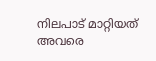നിലപാട്‌ മാറ്റിയത്‌ അവരെ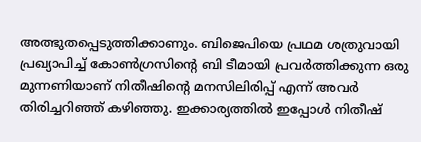അത്ഭുതപ്പെടുത്തിക്കാണും. ബിജെപിയെ പ്രഥമ ശത്രുവായി പ്രഖ്യാപിച്ച്‌ കോണ്‍ഗ്രസിന്റെ ബി ടീമായി പ്രവര്‍ത്തിക്കുന്ന ഒരു മുന്നണിയാണ്‌ നിതീഷിന്റെ മനസിലിരിപ്പ്‌ എന്ന്‌ അവര്‍ തിരിച്ചറിഞ്ഞ്‌ കഴിഞ്ഞു. ഇക്കാര്യത്തില്‍ ഇപ്പോള്‍ നിതീഷ്‌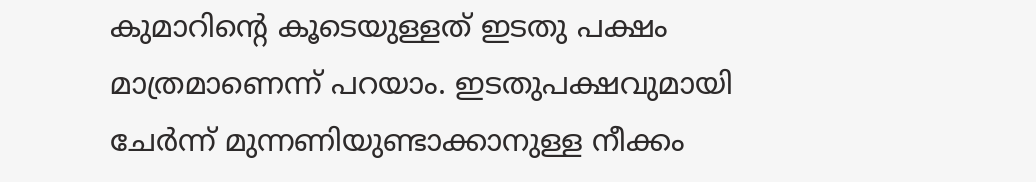കുമാറിന്റെ കൂടെയുള്ളത്‌ ഇടതു പക്ഷം മാത്രമാണെന്ന്‌ പറയാം. ഇടതുപക്ഷവുമായി ചേര്‍ന്ന്‌ മുന്നണിയുണ്ടാക്കാനുള്ള നീക്കം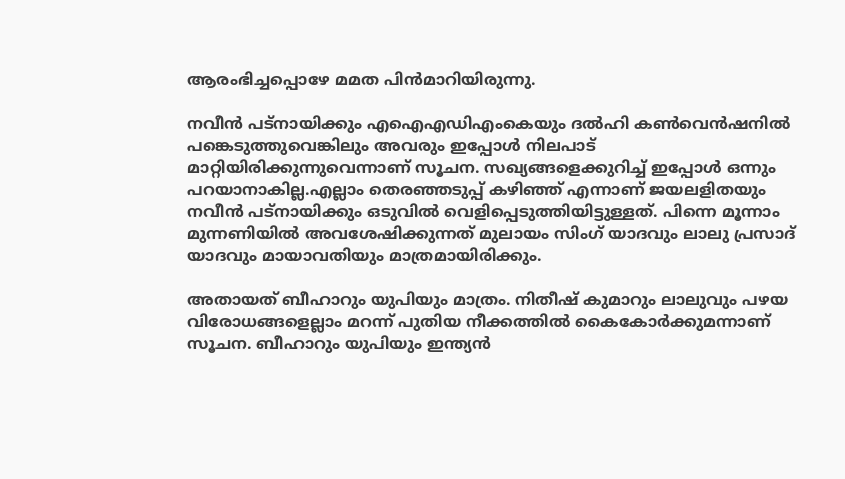ആരംഭിച്ചപ്പൊഴേ മമത പിന്‍മാറിയിരുന്നു.

നവീന്‍ പട്നായിക്കും എഐഎഡിഎംകെയും ദല്‍ഹി കണ്‍വെന്‍ഷനില്‍ പങ്കെടുത്തുവെങ്കിലും അവരും ഇപ്പോള്‍ നിലപാട്‌ മാറ്റിയിരിക്കുന്നുവെന്നാണ്‌ സൂചന. സഖ്യങ്ങളെക്കുറിച്ച്‌ ഇപ്പോള്‍ ഒന്നും പറയാനാകില്ല.എല്ലാം തെരഞ്ഞടുപ്പ്‌ കഴിഞ്ഞ്‌ എന്നാണ്‌ ജയലളിതയും നവീന്‍ പട്നായിക്കും ഒടുവില്‍ വെളിപ്പെടുത്തിയിട്ടുള്ളത്‌. പിന്നെ മൂന്നാം മുന്നണിയില്‍ അവശേഷിക്കുന്നത്‌ മുലായം സിംഗ്‌ യാദവും ലാലു പ്രസാദ്‌ യാദവും മായാവതിയും മാത്രമായിരിക്കും.

അതായത്‌ ബീഹാറും യുപിയും മാത്രം. നിതീഷ്‌ കുമാറും ലാലുവും പഴയ വിരോധങ്ങളെല്ലാം മറന്ന്‌ പുതിയ നീക്കത്തില്‍ കൈകോര്‍ക്കുമന്നാണ്‌ സൂചന. ബീഹാറും യുപിയും ഇന്ത്യന്‍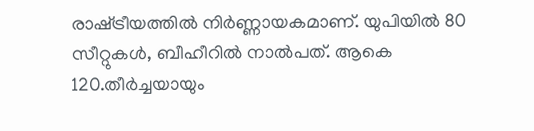രാഷ്‌ട്രീയത്തില്‍ നിര്‍ണ്ണായകമാണ്‌. യുപിയില്‍ 80 സീറ്റുകള്‍, ബീഹീറില്‍ നാല്‍പത്‌. ആകെ 120.തീര്‍ച്ചയായും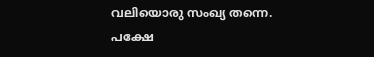വലിയൊരു സംഖ്യ തന്നെ. പക്ഷേ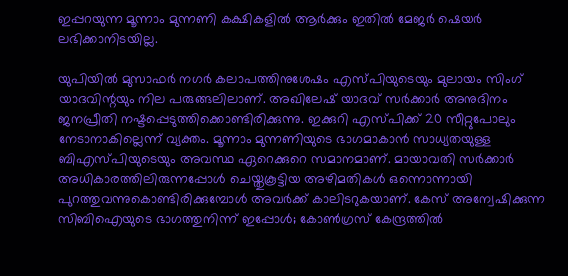ഇപ്പറയുന്ന മൂന്നാം മുന്നണി കക്ഷികളില്‍ ആര്‍ക്കും ഇതില്‍ മേജര്‍ ഷെയര്‍ ലഭിക്കാനിടയില്ല.

യുപിയില്‍ മുസാഫര്‍ നഗര്‍ കലാപത്തിനുശേഷം എസ്പിയുടെയും മുലായം സിംഗ്‌ യാദവിന്റയും നില പരുങ്ങലിലാണ്‌. അഖിലേഷ്‌ യാദവ്‌ സര്‍ക്കാര്‍ അനുദിനം ജനപ്രീതി നഷ്ടപ്പെടുത്തിക്കൊണ്ടിരിക്കുന്നു. ഇക്കുറി എസ്പിക്ക്‌ 20 സീറ്റുപോലും നേടാനാകില്ലെന്ന്‌ വ്യക്തം. മൂന്നാം മുന്നണിയുടെ ഭാഗമാകാന്‍ സാധ്യതയുള്ള ബിഎസ്പിയുടെയും അവസ്ഥ ഏറെക്കുറെ സമാനമാണ്‌. മായാവതി സര്‍ക്കാര്‍ അധികാരത്തിലിരുന്നപ്പോള്‍ ചെയ്തുകൂട്ടിയ അഴിമതികള്‍ ഒന്നൊന്നായി പുറത്തുവന്നുകൊണ്ടിരിക്കുമ്പോള്‍ അവര്‍ക്ക്‌ കാലിടറുകയാണ്‌. കേസ്‌ അന്വേഷിക്കുന്ന സിബിഐയുടെ ഭാഗത്തുനിന്ന്‌ ഇപ്പോള്‍; കോണ്‍ഗ്രസ്‌ കേന്ദ്രത്തില്‍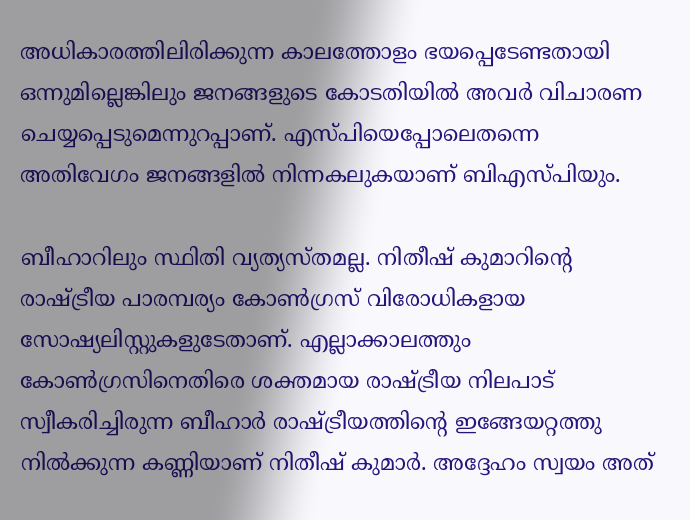അധികാരത്തിലിരിക്കുന്ന കാലത്തോളം ഭയപ്പെടേണ്ടതായി ഒന്നുമില്ലെങ്കിലും ജനങ്ങളുടെ കോടതിയില്‍ അവര്‍ വിചാരണ ചെയ്യപ്പെടുമെന്നുറപ്പാണ്‌. എസ്പിയെപ്പോലെതന്നെ അതിവേഗം ജനങ്ങളില്‍ നിന്നകലുകയാണ്‌ ബിഎസ്പിയും.

ബീഹാറിലും സ്ഥിതി വ്യത്യസ്തമല്ല. നിതീഷ്‌ കുമാറിന്റെ രാഷ്‌ട്രീയ പാരമ്പര്യം കോണ്‍ഗ്രസ്‌ വിരോധികളായ സോഷ്യലിസ്റ്റുകളുടേതാണ്‌. എല്ലാക്കാലത്തും കോണ്‍ഗ്രസിനെതിരെ ശക്തമായ രാഷ്‌ട്രീയ നിലപാട്‌ സ്വീകരിച്ചിരുന്ന ബീഹാര്‍ രാഷ്‌ട്രീയത്തിന്റെ ഇങ്ങേയറ്റത്തു നില്‍ക്കുന്ന കണ്ണിയാണ്‌ നിതീഷ്‌ കുമാര്‍. അദ്ദേഹം സ്വയം അത്‌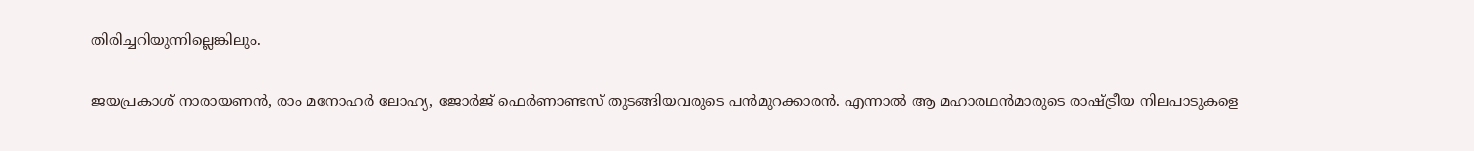തിരിച്ചറിയുന്നില്ലെങ്കിലും.

ജയപ്രകാശ്‌ നാരായണന്‍, രാം മനോഹര്‍ ലോഹ്യ, ജോര്‍ജ്‌ ഫെര്‍ണാണ്ടസ്‌ തുടങ്ങിയവരുടെ പന്‍മുറക്കാരന്‍. എന്നാല്‍ ആ മഹാരഥന്‍മാരുടെ രാഷ്‌ട്രീയ നിലപാടുകളെ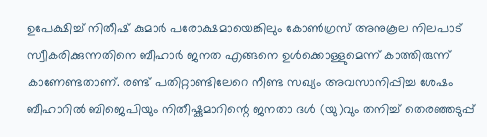ഉപേക്ഷിച്ച്‌ നിതീഷ്‌ കുമാര്‍ പരോക്ഷമായെങ്കിലും കോണ്‍ഗ്രസ്‌ അനുകൂല നിലപാട്‌ സ്വീകരിക്കുന്നതിനെ ബീഹാര്‍ ജനത എങ്ങനെ ഉള്‍ക്കൊള്ളുമെന്ന്‌ കാത്തിരുന്ന്‌ കാണേണ്ടതാണ്‌. രണ്ട്‌ പതിറ്റാണ്ടിലേറെ നീണ്ട സഖ്യം അവസാനിപ്പിച്ച ശേഷം ബീഹാറില്‍ ബിജെപിയും നിതീഷ്കുമാറിന്റെ ജനതാ ദള്‍ (യു)വും തനിച്ച്‌ തെരഞ്ഞടുപ്പ്‌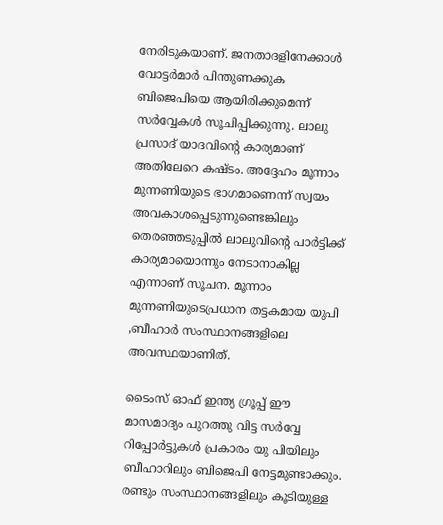നേരിടുകയാണ്‌. ജനതാദളിനേക്കാള്‍ വോട്ടര്‍മാര്‍ പിന്തുണക്കുക ബിജെപിയെ ആയിരിക്കുമെന്ന്‌ സര്‍വ്വേകള്‍ സൂചിപ്പിക്കുന്നു. ലാലു പ്രസാദ്‌ യാദവിന്റെ കാര്യമാണ്‌ അതിലേറെ കഷ്ടം. അദ്ദേഹം മൂന്നാം മുന്നണിയുടെ ഭാഗമാണെന്ന്‌ സ്വയം അവകാശപ്പെടുന്നുണ്ടെങ്കിലും തെരഞ്ഞടുപ്പില്‍ ലാലുവിന്റെ പാര്‍ട്ടിക്ക്‌ കാര്യമായൊന്നും നേടാനാകില്ല എന്നാണ്‌ സൂചന. മൂന്നാം മുന്നണിയുടെപ്രധാന തട്ടകമായ യുപി ,ബീഹാര്‍ സംസ്ഥാനങ്ങളിലെ അവസ്ഥയാണിത്‌.

ടൈംസ്‌ ഓഫ്‌ ഇന്ത്യ ഗ്രൂപ്പ്‌ ഈ മാസമാദ്യം പുറത്തു വിട്ട സര്‍വ്വേ റിപ്പോര്‍ട്ടുകള്‍ പ്രകാരം യു പിയിലും ബീഹാറിലും ബിജെപി നേട്ടമുണ്ടാക്കും. രണ്ടും സംസ്ഥാനങ്ങളിലും കൂടിയുള്ള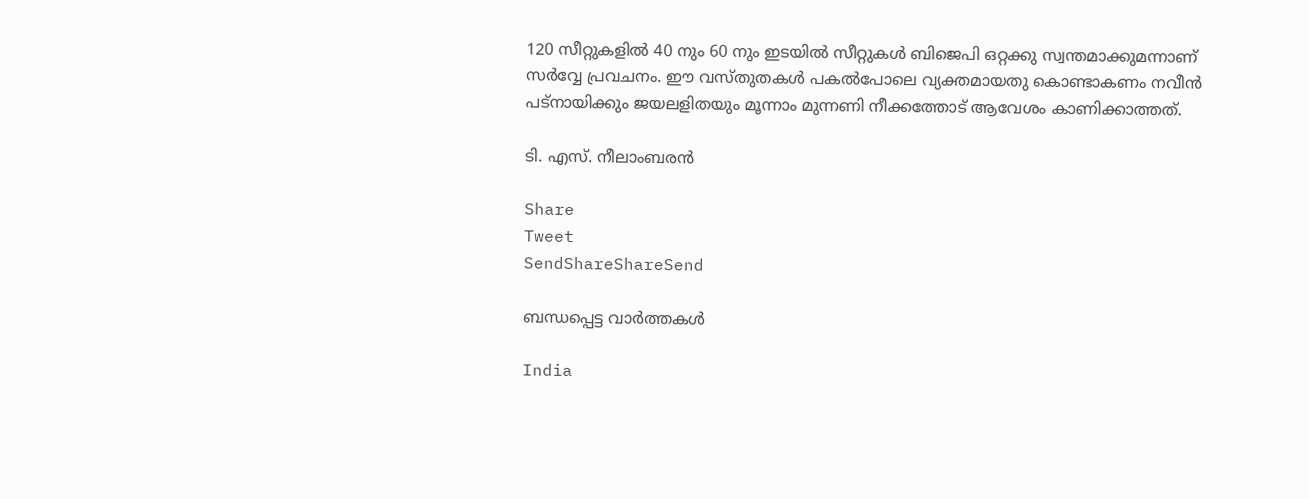120 സീറ്റുകളില്‍ 40 നും 60 നും ഇടയില്‍ സീറ്റുകള്‍ ബിജെപി ഒറ്റക്കു സ്വന്തമാക്കുമന്നാണ്‌ സര്‍വ്വേ പ്രവചനം. ഈ വസ്തുതകള്‍ പകല്‍പോലെ വ്യക്തമായതു കൊണ്ടാകണം നവീന്‍ പട്നായിക്കും ജയലളിതയും മൂന്നാം മുന്നണി നീക്കത്തോട്‌ ആവേശം കാണിക്കാത്തത്‌.

ടി. എസ്‌. നീലാംബരന്‍

Share
Tweet
SendShareShareSend

ബന്ധപ്പെട്ട വാര്‍ത്തകള്‍

India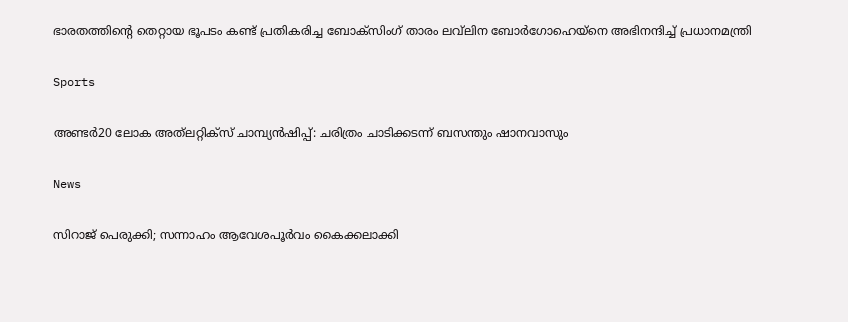ഭാരതത്തിന്റെ തെറ്റായ ഭൂപടം കണ്ട് പ്രതികരിച്ച ബോക്‌സിംഗ് താരം ലവ്‌ലിന ബോര്‍ഗോഹെയ്‌നെ അഭിനന്ദിച്ച് പ്രധാനമന്ത്രി

Sports

അണ്ടര്‍20 ലോക അത്‌ലറ്റിക്‌സ് ചാമ്പ്യന്‍ഷിപ്പ്: ചരിത്രം ചാടിക്കടന്ന് ബസന്തും ഷാനവാസും

News

സിറാജ് പെരുക്കി; സന്നാഹം ആവേശപൂര്‍വം കൈക്കലാക്കി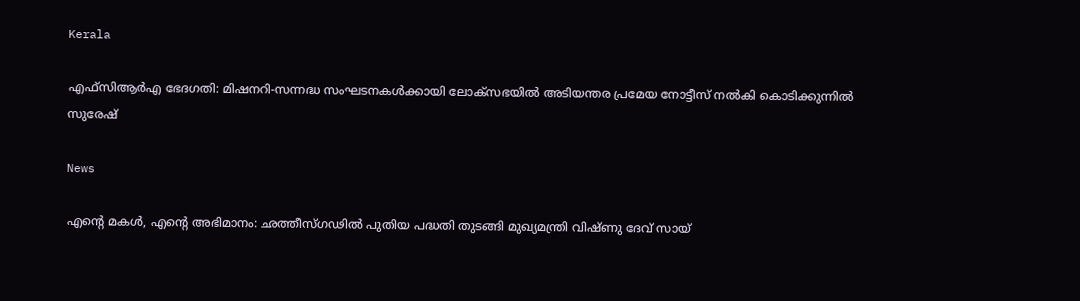Kerala

എഫ്‌സിആർഎ ഭേദഗതി: മിഷനറി-സന്നദ്ധ സംഘടനകൾക്കായി ലോക്‌സഭയിൽ അടിയന്തര പ്രമേയ നോട്ടീസ് നൽകി കൊടിക്കുന്നിൽ സുരേഷ്

News

എന്റെ മകൾ, എന്റെ അഭിമാനം: ഛത്തീസ്ഗഢിൽ പുതിയ പദ്ധതി തുടങ്ങി മുഖ്യമന്ത്രി വിഷ്ണു ദേവ് സായ്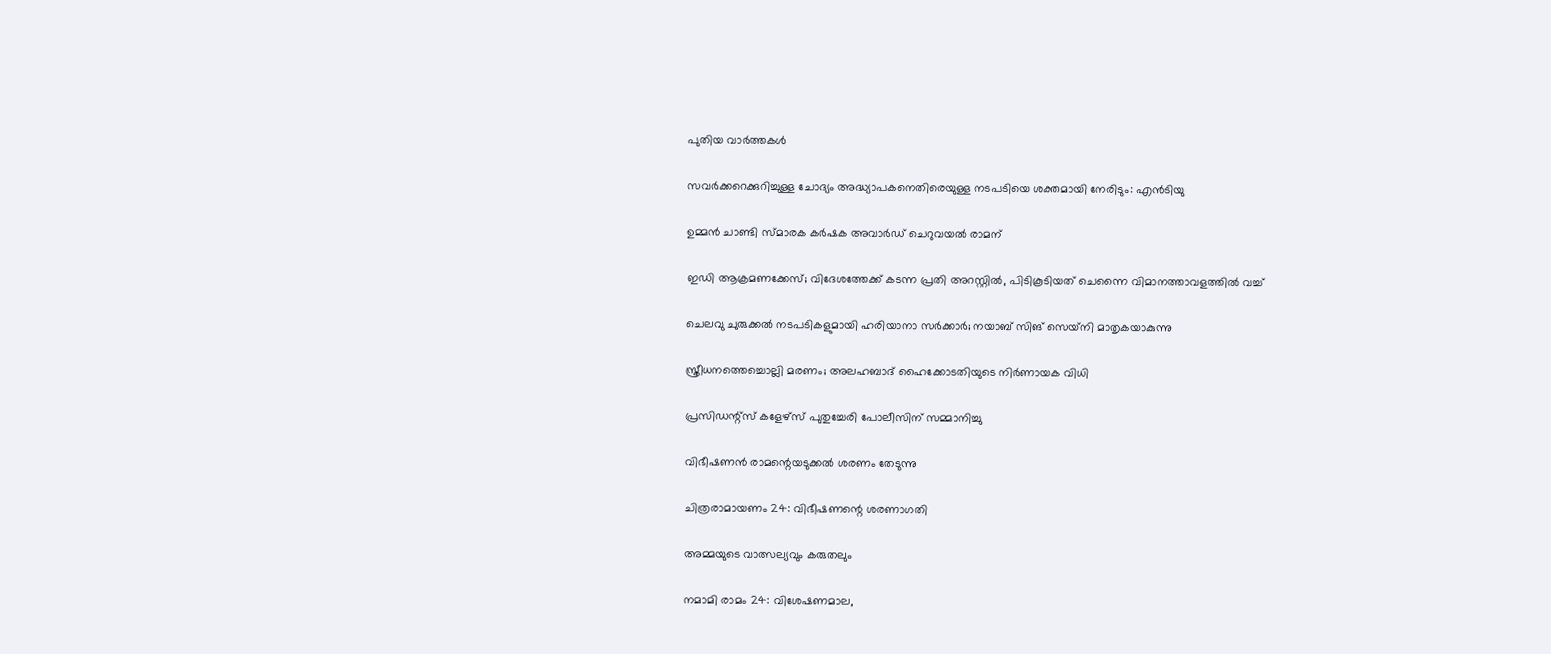പുതിയ വാര്‍ത്തകള്‍

സവര്‍ക്കറെക്കുറിച്ചുള്ള ചോദ്യം അദ്ധ്യാപകനെതിരെയുള്ള നടപടിയെ ശക്തമായി നേരിടും: എന്‍ടിയു

ഉമ്മന്‍ ചാണ്ടി സ്മാരക കര്‍ഷക അവാര്‍ഡ് ചെറുവയല്‍ രാമന്

ഇഡി ആക്രമണക്കേസ്; വിദേശത്തേക്ക് കടന്ന പ്രതി അറസ്റ്റിൽ, പിടികൂടിയത് ചെന്നൈ വിമാനത്താവളത്തിൽ വച്ച്

ചെലവു ചുരുക്കൽ നടപടികളുമായി ഹരിയാനാ സർക്കാർ; നയാബ് സിങ് സെയ്‌നി മാതൃകയാകുന്നു

സ്ത്രീധനത്തെച്ചൊല്ലി മരണം; അലഹബാദ് ഹൈക്കോടതിയുടെ നിര്‍ണായക വിധി

പ്രസിഡന്റ്സ് കളേഴ്‌സ് പുതുച്ചേരി പോലീസിന് സമ്മാനിച്ചു

വിഭീഷണന്‍ രാമന്റെയടുക്കല്‍ ശരണം തേടുന്നു

ചിത്രരാമായണം 24: വിഭീഷണന്റെ ശരണാഗതി

അമ്മയുടെ വാത്സല്യവും കരുതലും

നമാമി രാമം 24: വിശേഷണമാല,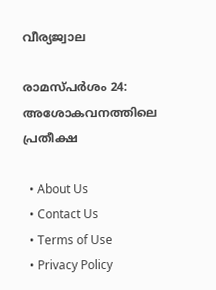വീര്യജ്വാല

രാമസ്പര്‍ശം 24: അശോകവനത്തിലെ പ്രതീക്ഷ

  • About Us
  • Contact Us
  • Terms of Use
  • Privacy Policy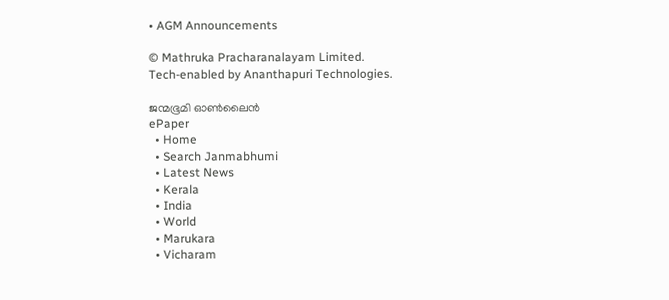• AGM Announcements

© Mathruka Pracharanalayam Limited.
Tech-enabled by Ananthapuri Technologies.

ജന്മഭൂമി ഓണ്‍ലൈന്‍
ePaper
  • Home
  • Search Janmabhumi
  • Latest News
  • Kerala
  • India
  • World
  • Marukara
  • Vicharam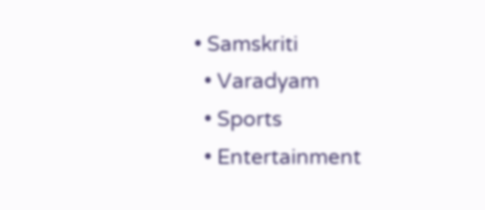• Samskriti
  • Varadyam
  • Sports
  • Entertainment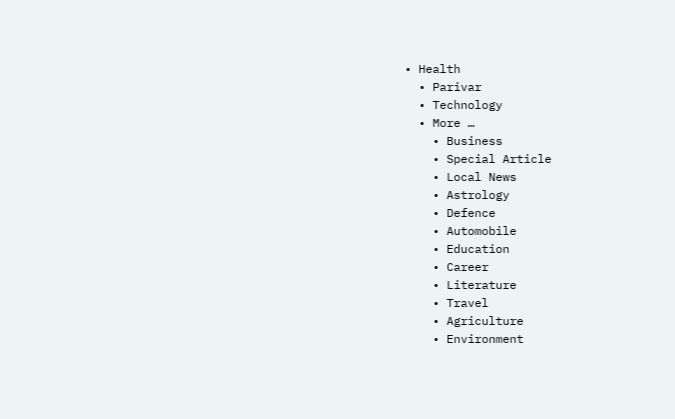• Health
  • Parivar
  • Technology
  • More …
    • Business
    • Special Article
    • Local News
    • Astrology
    • Defence
    • Automobile
    • Education
    • Career
    • Literature
    • Travel
    • Agriculture
    • Environment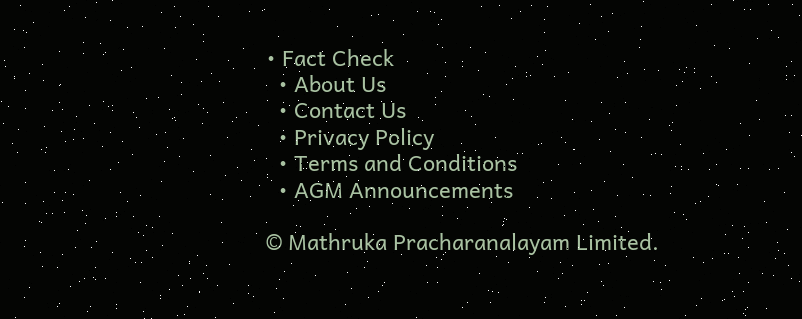• Fact Check
  • About Us
  • Contact Us
  • Privacy Policy
  • Terms and Conditions
  • AGM Announcements

© Mathruka Pracharanalayam Limited.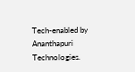Tech-enabled by Ananthapuri Technologies.